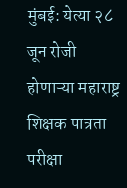मुंबई: येत्या २८ जून रोजी होणाऱ्या महाराष्ट्र शिक्षक पात्रता परीक्षा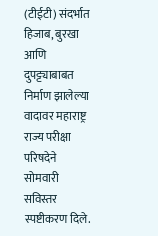(टीईटी) संदर्भात हिजाब, बुरखा आणि दुपट्ट्याबाबत निर्माण झालेल्या वादावर महाराष्ट्र राज्य परीक्षा परिषदेने सोमवारी सविस्तर स्पष्टीकरण दिले.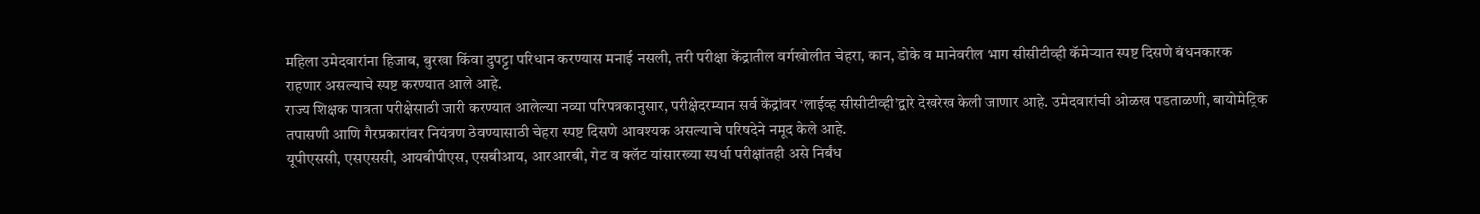महिला उमेदवारांना हिजाब, बुरखा किंवा दुपट्टा परिधान करण्यास मनाई नसली, तरी परीक्षा केंद्रातील वर्गखोलीत चेहरा, कान, डोके व मानेवरील भाग सीसीटीव्ही कॅमेऱ्यात स्पष्ट दिसणे बंधनकारक राहणार असल्याचे स्पष्ट करण्यात आले आहे.
राज्य शिक्षक पात्रता परीक्षेसाठी जारी करण्यात आलेल्या नव्या परिपत्रकानुसार, परीक्षेदरम्यान सर्व केंद्रांवर ‘लाईव्ह सीसीटीव्ही’द्वारे देखरेख केली जाणार आहे. उमेदवारांची ओळख पडताळणी, बायोमेट्रिक तपासणी आणि गैरप्रकारांवर नियंत्रण ठेवण्यासाठी चेहरा स्पष्ट दिसणे आवश्यक असल्याचे परिषदेने नमूद केले आहे.
यूपीएससी, एसएससी, आयबीपीएस, एसबीआय, आरआरबी, गेट व क्लॅट यांसारख्या स्पर्धा परीक्षांतही असे निर्बंध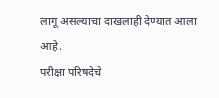लागू असल्याचा दाखलाही देण्यात आला आहे.
परीक्षा परिषदेचे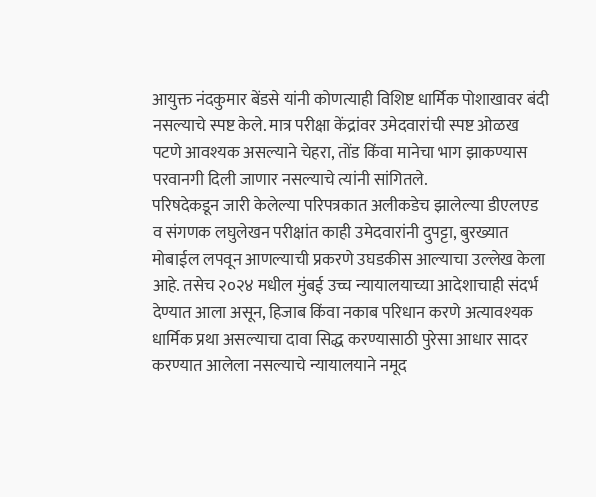आयुक्त नंदकुमार बेंडसे यांनी कोणत्याही विशिष्ट धार्मिक पोशाखावर बंदी नसल्याचे स्पष्ट केले. मात्र परीक्षा केंद्रांवर उमेदवारांची स्पष्ट ओळख पटणे आवश्यक असल्याने चेहरा, तोंड किंवा मानेचा भाग झाकण्यास परवानगी दिली जाणार नसल्याचे त्यांनी सांगितले.
परिषदेकडून जारी केलेल्या परिपत्रकात अलीकडेच झालेल्या डीएलएड व संगणक लघुलेखन परीक्षांत काही उमेदवारांनी दुपट्टा, बुरख्यात मोबाईल लपवून आणल्याची प्रकरणे उघडकीस आल्याचा उल्लेख केला आहे. तसेच २०२४ मधील मुंबई उच्च न्यायालयाच्या आदेशाचाही संदर्भ देण्यात आला असून, हिजाब किंवा नकाब परिधान करणे अत्यावश्यक धार्मिक प्रथा असल्याचा दावा सिद्ध करण्यासाठी पुरेसा आधार सादर करण्यात आलेला नसल्याचे न्यायालयाने नमूद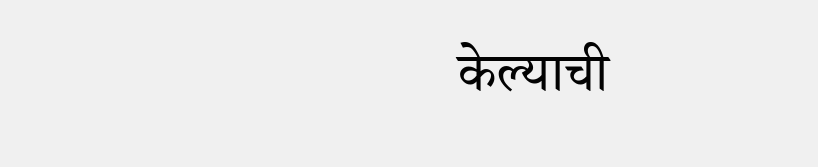केल्याची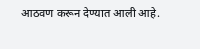आठवण करून देण्यात आली आहे.